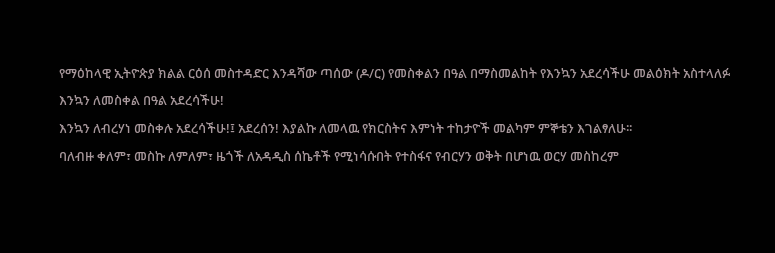የማዕከላዊ ኢትዮጵያ ክልል ርዕሰ መስተዳድር እንዳሻው ጣሰው (ዶ/ር) የመስቀልን በዓል በማስመልከት የእንኳን አደረሳችሁ መልዕክት አስተላለፉ
እንኳን ለመስቀል በዓል አደረሳችሁ!
እንኳን ለብረሃነ መስቀሉ አደረሳችሁ!፤ አደረሰን! እያልኩ ለመላዉ የክርስትና እምነት ተከታዮች መልካም ምኞቴን እገልፃለሁ፡፡
ባለብዙ ቀለም፣ መስኩ ለምለም፣ ዜጎች ለአዳዲስ ሰኬቶች የሚነሳሱበት የተስፋና የብርሃን ወቅት በሆነዉ ወርሃ መስከረም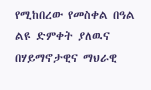የሚከበረው የመስቀል በዓል ልዩ ድምቀት ያለዉና በሃይማኖታዊና ማህራዊ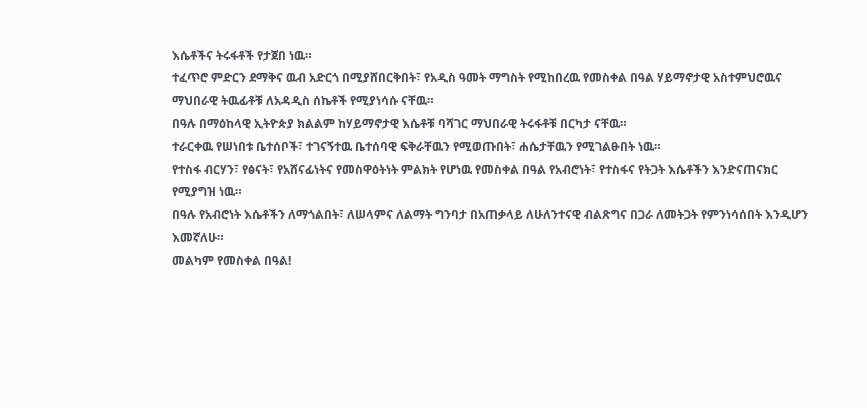እሴቶችና ትሩፋቶች የታጀበ ነዉ።
ተፈጥሮ ምድርን ደማቅና ዉብ አድርጎ በሚያሸበርቅበት፣ የአዲስ ዓመት ማግስት የሚከበረዉ የመስቀል በዓል ሃይማኖታዊ አስተምህሮዉና ማህበራዊ ትዉፊቶቹ ለአዳዲስ ሰኬቶች የሚያነሳሱ ናቸዉ።
በዓሉ በማዕከላዊ ኢትዮጵያ ክልልም ከሃይማኖታዊ እሴቶቹ ባሻገር ማህበራዊ ትሩፋቶቹ በርካታ ናቸዉ።
ተራርቀዉ የሠነበቱ ቤተሰቦች፣ ተገናኝተዉ ቤተሰባዊ ፍቅራቸዉን የሚወጡበት፣ ሐሴታቸዉን የሚገልፁበት ነዉ።
የተስፋ ብርሃን፣ የፅናት፣ የአሸናፊነትና የመስዋዕትነት ምልክት የሆነዉ የመስቀል በዓል የአብሮነት፣ የተስፋና የትጋት እሴቶችን እንድናጠናክር የሚያግዝ ነዉ።
በዓሉ የአብሮነት እሴቶችን ለማጎልበት፣ ለሠላምና ለልማት ግንባታ በአጠቃላይ ለሁለንተናዊ ብልጽግና በጋራ ለመትጋት የምንነሳሰበት እንዲሆን እመኛለሁ።
መልካም የመስቀል በዓል!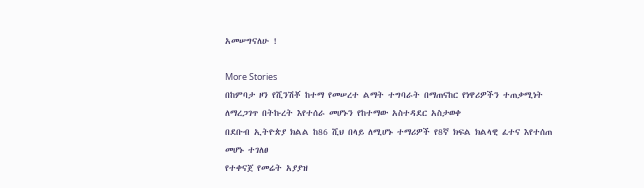አመሠግናለሁ !

More Stories
በከምባታ ዞን የሺንሽቾ ከተማ የመሠረተ ልማት ተግባራት በማጠናከር የነዋሪዎችን ተጠቃሚነት ለማረጋገጥ በትኩረት እየተሰራ መሆኑን የከተማው አስተዳደር አስታወቀ
በደቡብ ኢትዮጵያ ክልል ከ86 ሺህ በላይ ለሚሆኑ ተማሪዎች የ8ኛ ክፍል ክልላዊ ፈተና እየተሰጠ መሆኑ ተገለፀ
የተቀናጀ የመሬት አያያዝ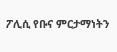ፖሊሲ የቡና ምርታማነትን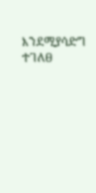እንደሚያሳድግ ተገለፀ